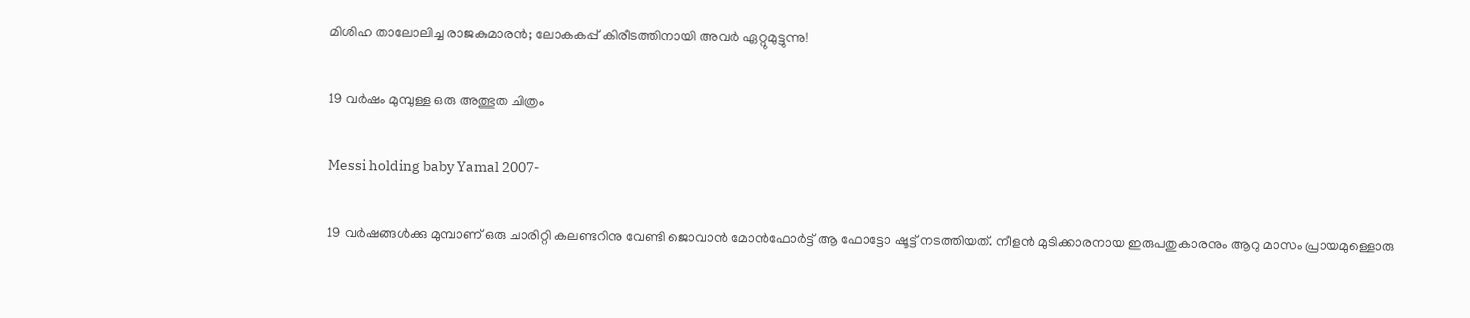മിശിഹ താലോലിച്ച രാജകുമാരന്‍; ലോകകപ്പ് കിരീടത്തിനായി അവര്‍ ഏറ്റുമുട്ടുന്നു!

19 വര്‍ഷം മുമ്പുള്ള ഒരു അത്ഭുത ചിത്രം

Messi holding baby Yamal 2007-

19 വര്‍ഷങ്ങള്‍ക്കു മുമ്പാണ് ഒരു ചാരിറ്റി കലണ്ടറിനു വേണ്ടി ജൊവാന്‍ മോന്‍ഫോര്‍ട്ട് ആ ഫോട്ടോ ഷൂട്ട് നടത്തിയത്. നീളന്‍ മുടിക്കാരനായ ഇരുപതുകാരനും ആറു മാസം പ്രായമുള്ളൊരു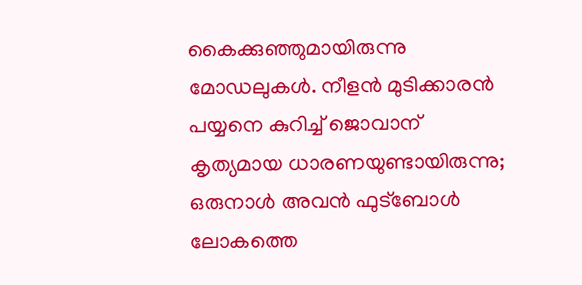കൈക്കുഞ്ഞുമായിരുന്നു മോഡലുകള്‍. നീളന്‍ മുടിക്കാരന്‍ പയ്യനെ കുറിച്ച് ജൊവാന് കൃത്യമായ ധാരണയുണ്ടായിരുന്നു; ഒരുനാള്‍ അവന്‍ ഫുട്‌ബോള്‍ ലോകത്തെ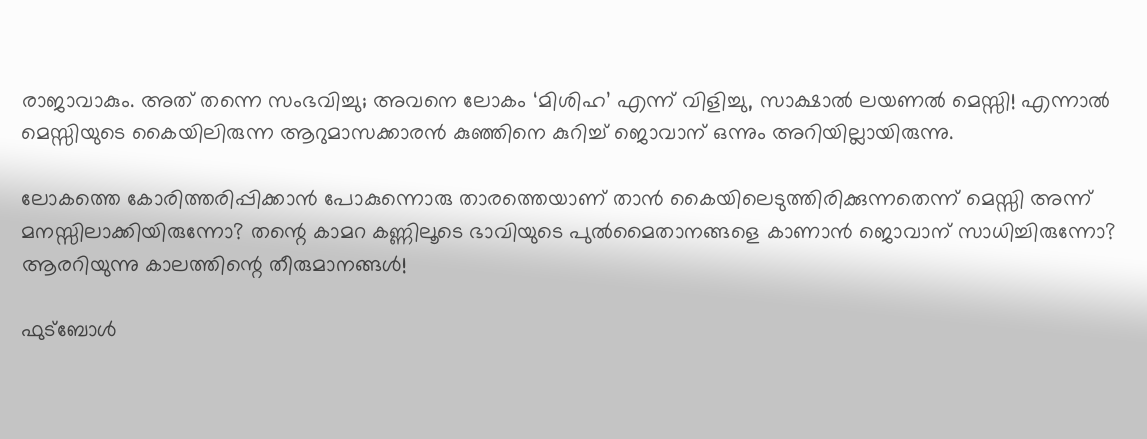രാജാവാകും. അത് തന്നെ സംഭവിച്ചു; അവനെ ലോകം ‘മിശിഹ’ എന്ന് വിളിച്ചു, സാക്ഷാല്‍ ലയണല്‍ മെസ്സി! എന്നാല്‍ മെസ്സിയുടെ കൈയിലിരുന്ന ആറുമാസക്കാരന്‍ കുഞ്ഞിനെ കുറിച്ച് ജൊവാന് ഒന്നും അറിയില്ലായിരുന്നു.

ലോകത്തെ കോരിത്തരിപ്പിക്കാന്‍ പോകുന്നൊരു താരത്തെയാണ് താന്‍ കൈയിലെടുത്തിരിക്കുന്നതെന്ന് മെസ്സി അന്ന് മനസ്സിലാക്കിയിരുന്നോ? തന്റെ കാമറ കണ്ണിലൂടെ ഭാവിയുടെ പുല്‍മൈതാനങ്ങളെ കാണാന്‍ ജൊവാന് സാധിച്ചിരുന്നോ? ആരറിയുന്നു കാലത്തിന്റെ തീരുമാനങ്ങള്‍!

ഫുട്‌ബോള്‍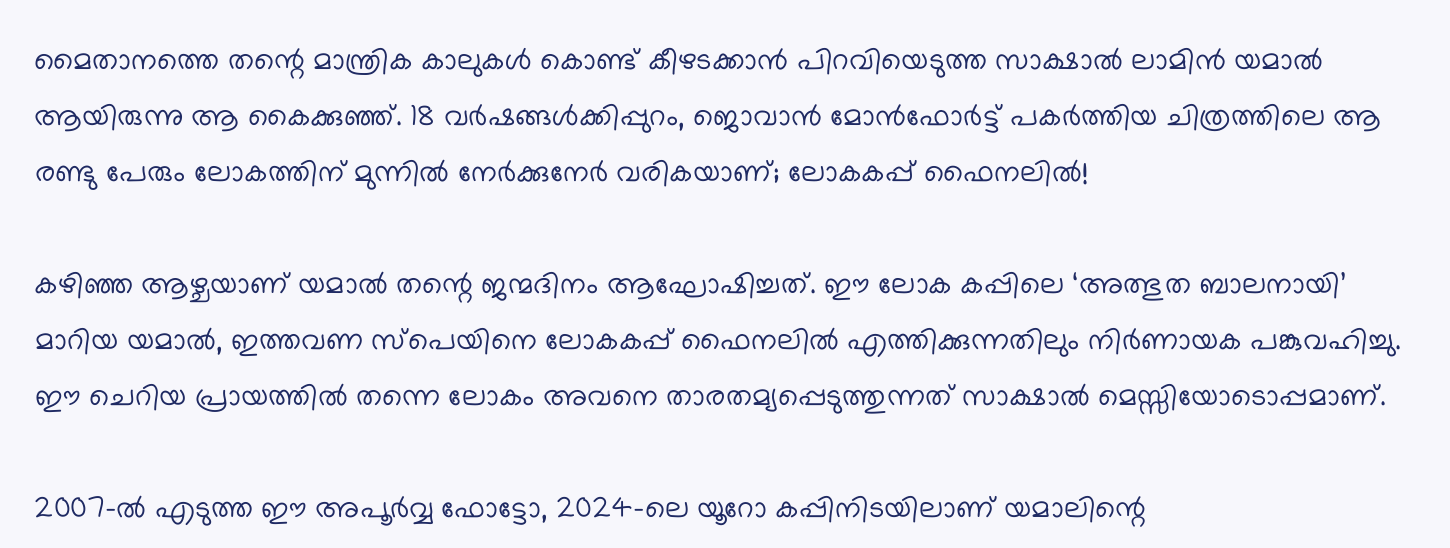മൈതാനത്തെ തന്റെ മാന്ത്രിക കാലുകള്‍ കൊണ്ട് കീഴടക്കാന്‍ പിറവിയെടുത്ത സാക്ഷാല്‍ ലാമിന്‍ യമാല്‍ ആയിരുന്നു ആ കൈക്കുഞ്ഞ്. 18 വര്‍ഷങ്ങള്‍ക്കിപ്പുറം, ജൊവാന്‍ മോന്‍ഫോര്‍ട്ട് പകര്‍ത്തിയ ചിത്രത്തിലെ ആ രണ്ടു പേരും ലോകത്തിന് മുന്നില്‍ നേര്‍ക്കുനേര്‍ വരികയാണ്; ലോകകപ്പ് ഫൈനലില്‍!

കഴിഞ്ഞ ആഴ്ചയാണ് യമാല്‍ തന്റെ ജന്മദിനം ആഘോഷിച്ചത്. ഈ ലോക കപ്പിലെ ‘അത്ഭുത ബാലനായി’ മാറിയ യമാല്‍, ഇത്തവണ സ്‌പെയിനെ ലോകകപ്പ് ഫൈനലില്‍ എത്തിക്കുന്നതിലും നിര്‍ണായക പങ്കുവഹിച്ചു. ഈ ചെറിയ പ്രായത്തില്‍ തന്നെ ലോകം അവനെ താരതമ്യപ്പെടുത്തുന്നത് സാക്ഷാല്‍ മെസ്സിയോടൊപ്പമാണ്.

2007-ല്‍ എടുത്ത ഈ അപൂര്‍വ്വ ഫോട്ടോ, 2024-ലെ യൂറോ കപ്പിനിടയിലാണ് യമാലിന്റെ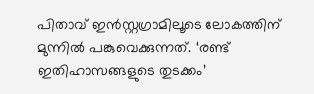പിതാവ് ഇന്‍സ്റ്റഗ്രാമിലൂടെ ലോകത്തിന് മുന്നില്‍ പങ്കുവെക്കുന്നത്. ‘രണ്ട് ഇതിഹാസങ്ങളുടെ തുടക്കം’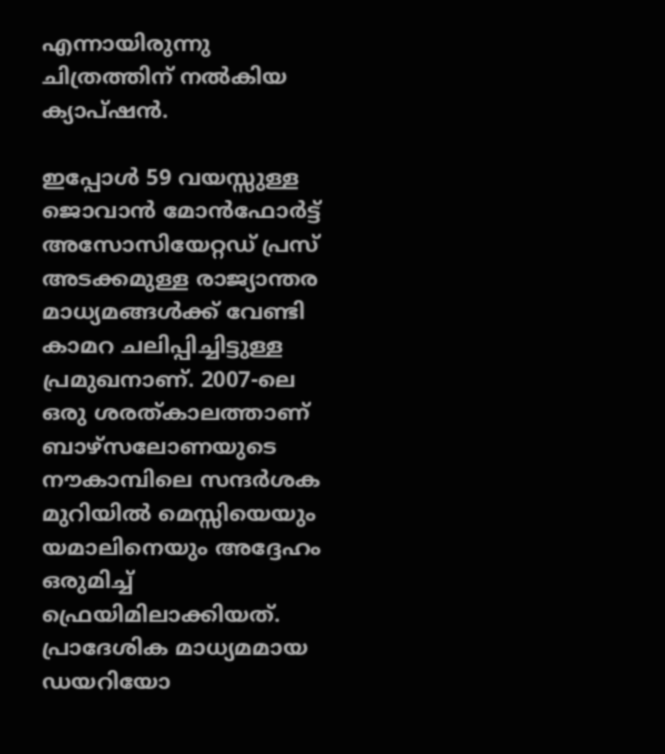എന്നായിരുന്നു ചിത്രത്തിന് നല്‍കിയ ക്യാപ്ഷന്‍.

ഇപ്പോള്‍ 59 വയസ്സുള്ള ജൊവാന്‍ മോന്‍ഫോര്‍ട്ട് അസോസിയേറ്റഡ് പ്രസ് അടക്കമുള്ള രാജ്യാന്തര മാധ്യമങ്ങള്‍ക്ക് വേണ്ടി കാമറ ചലിപ്പിച്ചിട്ടുള്ള പ്രമുഖനാണ്. 2007-ലെ ഒരു ശരത്കാലത്താണ് ബാഴ്‌സലോണയുടെ നൗകാമ്പിലെ സന്ദര്‍ശക മുറിയില്‍ മെസ്സിയെയും യമാലിനെയും അദ്ദേഹം ഒരുമിച്ച് ഫ്രെയിമിലാക്കിയത്. പ്രാദേശിക മാധ്യമമായ ഡയറിയോ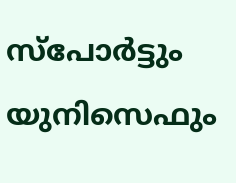സ്‌പോര്‍ട്ടും യുനിസെഫും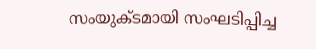സംയുക്ടമായി സംഘടിപ്പിച്ച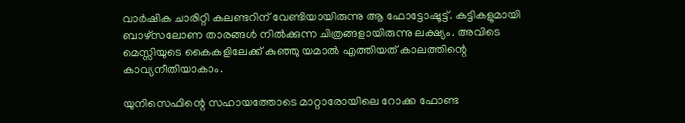വാര്‍ഷിക ചാരിറ്റി കലണ്ടറിന് വേണ്ടിയായിരുന്നു ആ ഫോട്ടോഷൂട്ട്. കുട്ടികളുമായി ബാഴ്‌സലോണ താരങ്ങള്‍ നില്‍ക്കുന്ന ചിത്രങ്ങളായിരുന്നു ലക്ഷ്യം. അവിടെ മെസ്സിയുടെ കൈകളിലേക്ക് കുഞ്ഞു യമാല്‍ എത്തിയത് കാലത്തിന്റെ കാവ്യനീതിയാകാം.

യുനിസെഫിന്റെ സഹായത്തോടെ മാറ്റാരോയിലെ റോക്ക ഫോണ്ട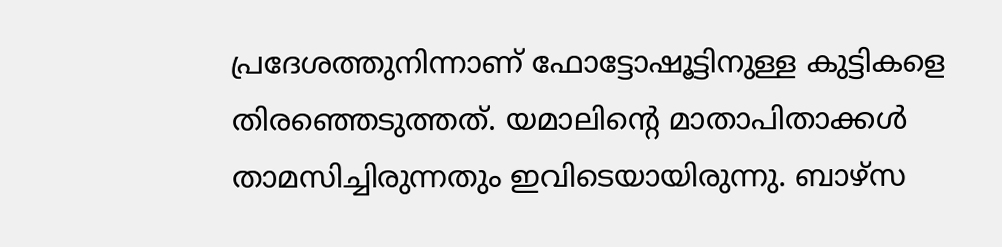പ്രദേശത്തുനിന്നാണ് ഫോട്ടോഷൂട്ടിനുള്ള കുട്ടികളെ തിരഞ്ഞെടുത്തത്. യമാലിന്റെ മാതാപിതാക്കള്‍ താമസിച്ചിരുന്നതും ഇവിടെയായിരുന്നു. ബാഴ്‌സ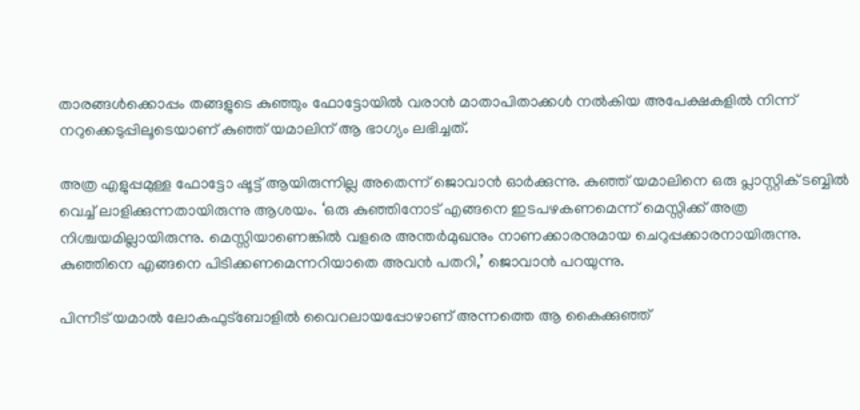താരങ്ങള്‍ക്കൊപ്പം തങ്ങളുടെ കുഞ്ഞും ഫോട്ടോയില്‍ വരാന്‍ മാതാപിതാക്കള്‍ നല്‍കിയ അപേക്ഷകളില്‍ നിന്ന് നറുക്കെടുപ്പിലൂടെയാണ് കുഞ്ഞ് യമാലിന് ആ ഭാഗ്യം ലഭിച്ചത്.

അത്ര എളുപ്പമുള്ള ഫോട്ടോ ഷൂട്ട് ആയിരുന്നില്ല അതെന്ന് ജൊവാന്‍ ഓര്‍ക്കുന്നു. കുഞ്ഞ് യമാലിനെ ഒരു പ്ലാസ്റ്റിക് ടബ്ബില്‍ വെച്ച് ലാളിക്കുന്നതായിരുന്നു ആശയം. ‘ഒരു കുഞ്ഞിനോട് എങ്ങനെ ഇടപഴകണമെന്ന് മെസ്സിക്ക് അത്ര നിശ്ചയമില്ലായിരുന്നു. മെസ്സിയാണെങ്കില്‍ വളരെ അന്തര്‍മുഖനും നാണക്കാരനുമായ ചെറുപ്പക്കാരനായിരുന്നു. കുഞ്ഞിനെ എങ്ങനെ പിടിക്കണമെന്നറിയാതെ അവന്‍ പതറി,’ ജൊവാന്‍ പറയുന്നു.

പിന്നീട് യമാല്‍ ലോകഫുട്‌ബോളില്‍ വൈറലായപ്പോഴാണ് അന്നത്തെ ആ കൈക്കുഞ്ഞ്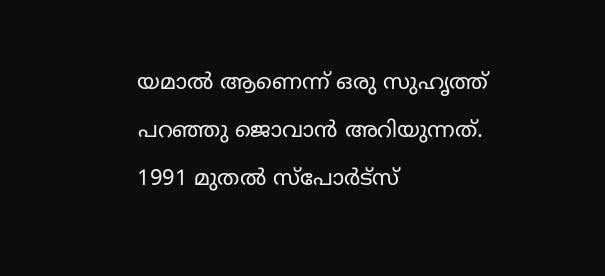യമാല്‍ ആണെന്ന് ഒരു സുഹൃത്ത് പറഞ്ഞു ജൊവാന്‍ അറിയുന്നത്. 1991 മുതല്‍ സ്‌പോര്‍ട്‌സ്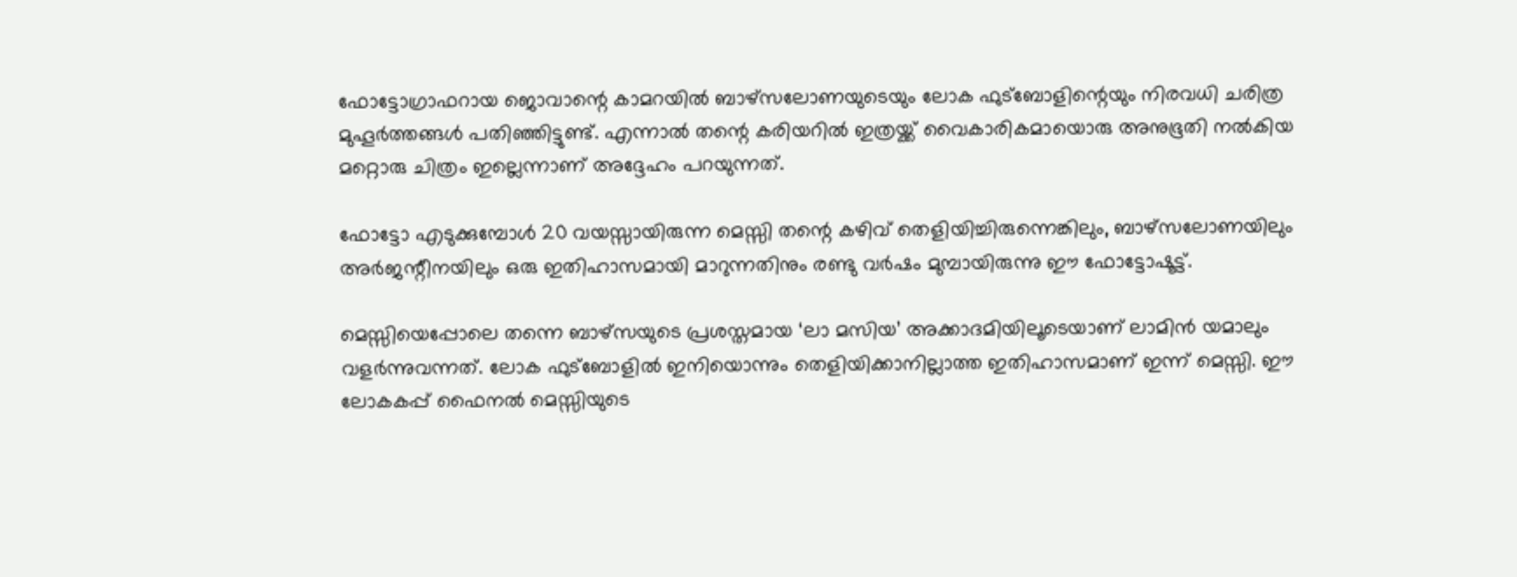ഫോട്ടോഗ്രാഫറായ ജൊവാന്റെ കാമറയില്‍ ബാഴ്‌സലോണയുടെയും ലോക ഫുട്‌ബോളിന്റെയും നിരവധി ചരിത്ര മുഹൂര്‍ത്തങ്ങള്‍ പതിഞ്ഞിട്ടുണ്ട്. എന്നാല്‍ തന്റെ കരിയറില്‍ ഇത്രയ്ക്ക് വൈകാരികമായൊരു അനുഭൂതി നല്‍കിയ മറ്റൊരു ചിത്രം ഇല്ലെന്നാണ് അദ്ദേഹം പറയുന്നത്.

ഫോട്ടോ എടുക്കുമ്പോള്‍ 20 വയസ്സായിരുന്ന മെസ്സി തന്റെ കഴിവ് തെളിയിച്ചിരുന്നെങ്കിലും, ബാഴ്‌സലോണയിലും അര്‍ജന്റീനയിലും ഒരു ഇതിഹാസമായി മാറുന്നതിനും രണ്ടു വര്‍ഷം മുമ്പായിരുന്നു ഈ ഫോട്ടോഷൂട്ട്.

മെസ്സിയെപ്പോലെ തന്നെ ബാഴ്‌സയുടെ പ്രശസ്തമായ ‘ലാ മസിയ’ അക്കാദമിയിലൂടെയാണ് ലാമിന്‍ യമാലും വളര്‍ന്നുവന്നത്. ലോക ഫുട്‌ബോളില്‍ ഇനിയൊന്നും തെളിയിക്കാനില്ലാത്ത ഇതിഹാസമാണ് ഇന്ന് മെസ്സി. ഈ ലോകകപ്പ് ഫൈനല്‍ മെസ്സിയുടെ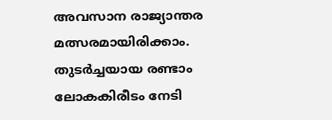അവസാന രാജ്യാന്തര മത്സരമായിരിക്കാം. തുടര്‍ച്ചയായ രണ്ടാം ലോകകിരീടം നേടി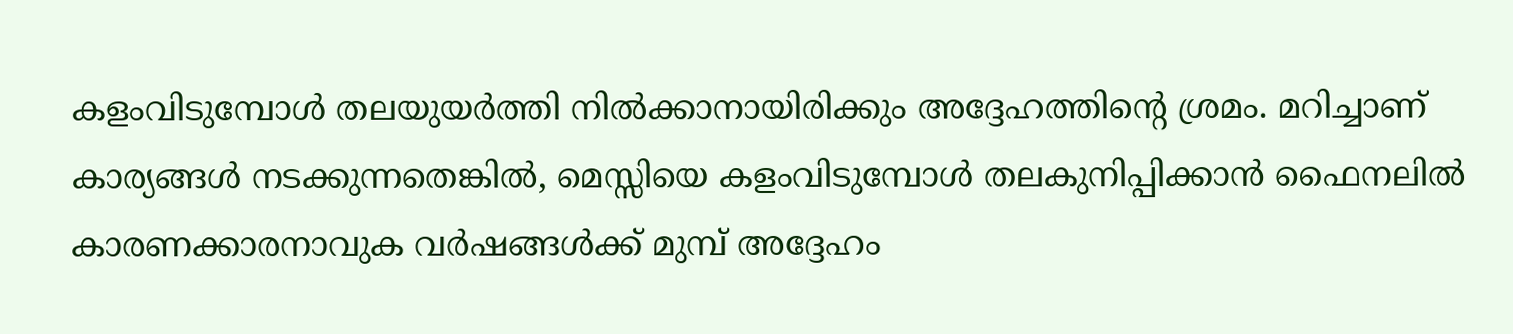കളംവിടുമ്പോള്‍ തലയുയര്‍ത്തി നില്‍ക്കാനായിരിക്കും അദ്ദേഹത്തിന്റെ ശ്രമം. മറിച്ചാണ് കാര്യങ്ങള്‍ നടക്കുന്നതെങ്കില്‍, മെസ്സിയെ കളംവിടുമ്പോള്‍ തലകുനിപ്പിക്കാന്‍ ഫൈനലില്‍ കാരണക്കാരനാവുക വര്‍ഷങ്ങള്‍ക്ക് മുമ്പ് അദ്ദേഹം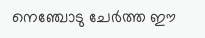നെഞ്ചോടു ചേര്‍ത്ത ഈ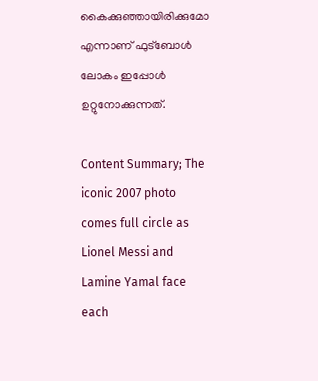കൈക്കുഞ്ഞായിരിക്കുമോ എന്നാണ് ഫുട്‌ബോള്‍ ലോകം ഇപ്പോള്‍ ഉറ്റുനോക്കുന്നത്.

Content Summary; The iconic 2007 photo comes full circle as Lionel Messi and Lamine Yamal face each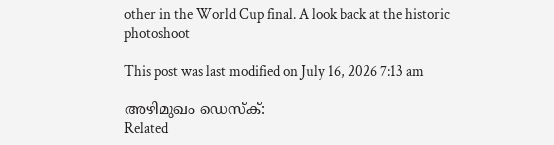other in the World Cup final. A look back at the historic photoshoot

This post was last modified on July 16, 2026 7:13 am

അഴിമുഖം ഡെസ്‌ക്:
Related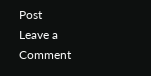Post
Leave a Comment